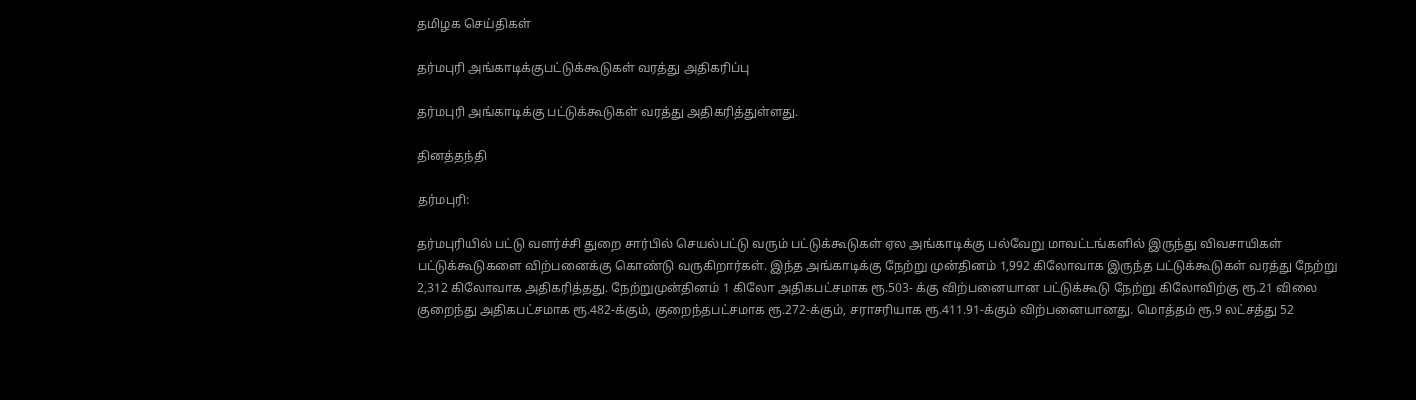தமிழக செய்திகள்

தர்மபுரி அங்காடிக்குபட்டுக்கூடுகள் வரத்து அதிகரிப்பு

தர்மபுரி அங்காடிக்கு பட்டுக்கூடுகள் வரத்து அதிகரித்துள்ளது.

தினத்தந்தி

தர்மபுரி:

தர்மபுரியில் பட்டு வளர்ச்சி துறை சார்பில் செயல்பட்டு வரும் பட்டுக்கூடுகள் ஏல அங்காடிக்கு பல்வேறு மாவட்டங்களில் இருந்து விவசாயிகள் பட்டுக்கூடுகளை விற்பனைக்கு கொண்டு வருகிறார்கள். இந்த அங்காடிக்கு நேற்று முன்தினம் 1,992 கிலோவாக இருந்த பட்டுக்கூடுகள் வரத்து நேற்று 2,312 கிலோவாக அதிகரித்தது. நேற்றுமுன்தினம் 1 கிலோ அதிகபட்சமாக ரூ.503- க்கு விற்பனையான பட்டுக்கூடு நேற்று கிலோவிற்கு ரூ.21 விலை குறைந்து அதிகபட்சமாக ரூ.482-க்கும், குறைந்தபட்சமாக ரூ.272-க்கும், சராசரியாக ரூ.411.91-க்கும் விற்பனையானது. மொத்தம் ரூ.9 லட்சத்து 52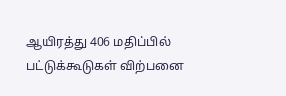ஆயிரத்து 406 மதிப்பில் பட்டுக்கூடுகள் விற்பனை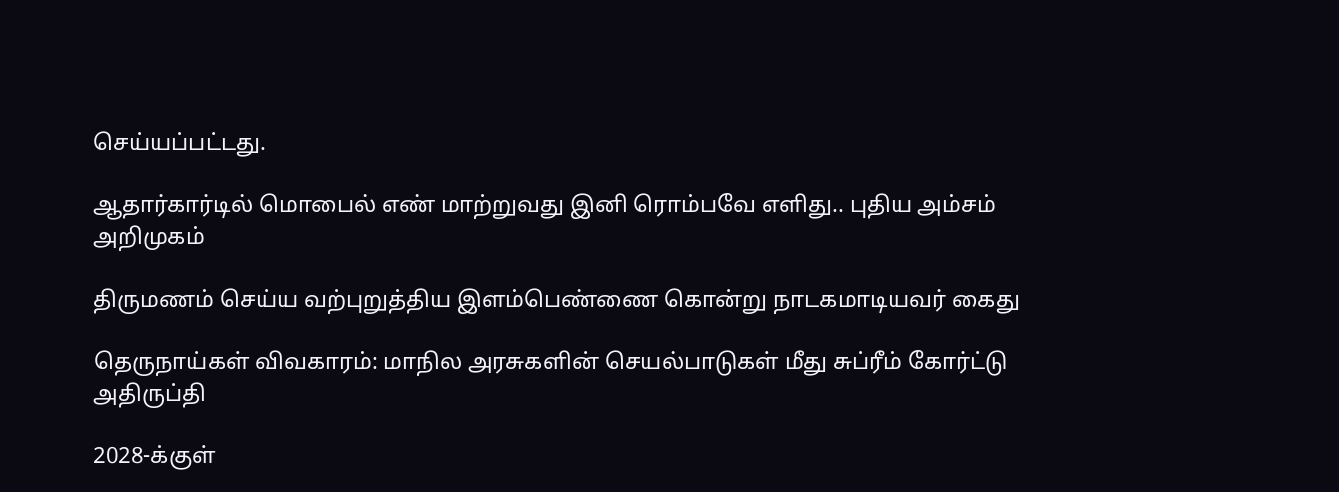செய்யப்பட்டது.

ஆதார்கார்டில் மொபைல் எண் மாற்றுவது இனி ரொம்பவே எளிது.. புதிய அம்சம் அறிமுகம்

திருமணம் செய்ய வற்புறுத்திய இளம்பெண்ணை கொன்று நாடகமாடியவர் கைது

தெருநாய்கள் விவகாரம்: மாநில அரசுகளின் செயல்பாடுகள் மீது சுப்ரீம் கோர்ட்டு அதிருப்தி

2028-க்குள்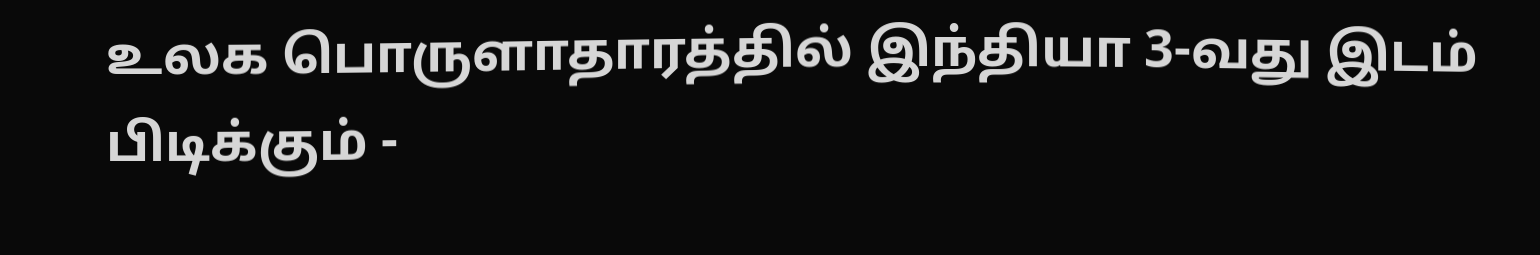உலக பொருளாதாரத்தில் இந்தியா 3-வது இடம் பிடிக்கும் -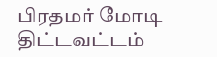பிரதமர் மோடி திட்டவட்டம்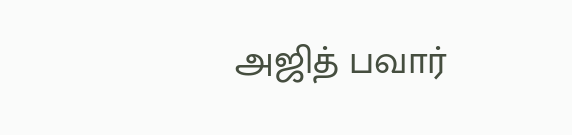அஜித் பவார்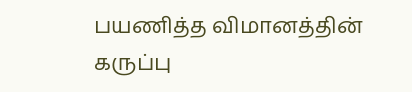பயணித்த விமானத்தின் கருப்பு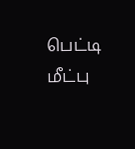பெட்டி மீட்பு